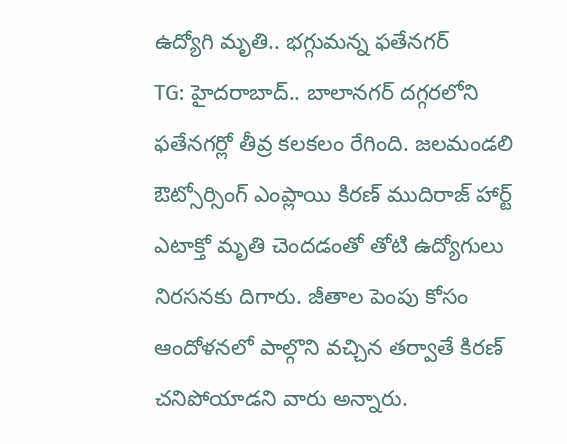ఉద్యోగి మృతి.. భగ్గుమన్న ఫతేనగర్
TG: హైదరాబాద్.. బాలానగర్ దగ్గరలోని ఫతేనగర్లో తీవ్ర కలకలం రేగింది. జలమండలి ఔట్సోర్సింగ్ ఎంప్లాయి కిరణ్ ముదిరాజ్ హార్ట్ ఎటాక్తో మృతి చెందడంతో తోటి ఉద్యోగులు నిరసనకు దిగారు. జీతాల పెంపు కోసం ఆందోళనలో పాల్గొని వచ్చిన తర్వాతే కిరణ్ చనిపోయాడని వారు అన్నారు.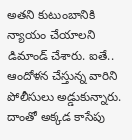అతని కుటుంబానికి న్యాయం చేయాలని డిమాండ్ చేశారు. ఐతే.. ఆందోళన చేస్తున్న వారిని పోలీసులు అడ్డుకున్నారు. దాంతో అక్కడ కాసేపు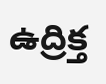ఉద్రిక్త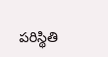పరిస్థితి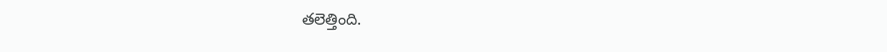తలెత్తింది.